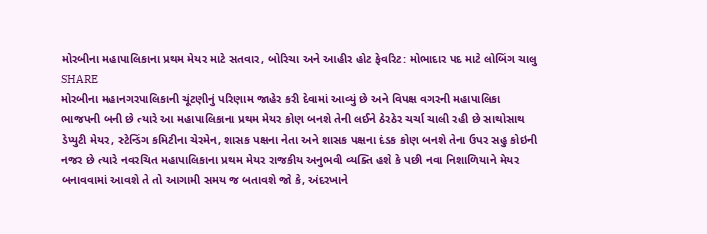મોરબીના મહાપાલિકાના પ્રથમ મેયર માટે સતવાર, બોરિચા અને આહીર હોટ ફેવરિટ: મોભાદાર પદ માટે લોબિંગ ચાલુ
SHARE
મોરબીના મહાનગરપાલિકાની ચૂંટણીનું પરિણામ જાહેર કરી દેવામાં આવ્યું છે અને વિપક્ષ વગરની મહાપાલિકા ભાજપની બની છે ત્યારે આ મહાપાલિકાના પ્રથમ મેયર કોણ બનશે તેની લઈને ઠેરઠેર ચર્ચા ચાલી રહી છે સાથોસાથ ડેપ્યુટી મેયર, સ્ટેન્ડિંગ કમિટીના ચેરમેન, શાસક પક્ષના નેતા અને શાસક પક્ષના દંડક કોણ બનશે તેના ઉપર સહુ કોઇની નજર છે ત્યારે નવરચિત મહાપાલિકાના પ્રથમ મેયર રાજકીય અનુભવી વ્યક્તિ હશે કે પછી નવા નિશાળિયાને મેયર બનાવવામાં આવશે તે તો આગામી સમય જ બતાવશે જો કે, અંદરખાને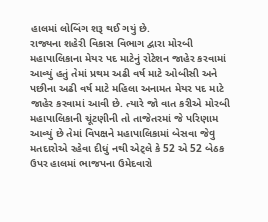હાલમાં લોબિંગ શરૂ થઈ ગયું છે.
રાજ્યના શહેરી વિકાસ વિભાગ દ્વારા મોરબી મહાપાલિકાના મેયર પદ માટેનું રોટેશન જાહેર કરવામાં આવ્યું હતું તેમાં પ્રથમ અઢી વર્ષ માટે ઓબીસી અને પછીના અઢી વર્ષ માટે મહિલા અનામત મેયર પદ માટે જાહેર કરવામાં આવી છે. ત્યારે જો વાત કરીએ મોરબી મહાપાલિકાની ચૂંટણીની તો તાજેતરમાં જે પરિણામ આવ્યું છે તેમાં વિપક્ષને મહાપાલિકામાં બેસવા જેવુ મતદારોએ રહેવા દીધું નથી એટ્લે કે 52 એ 52 બેઠક ઉપર હાલમાં ભાજપના ઉમેદવારો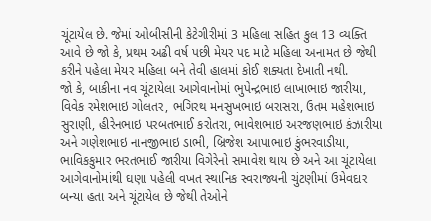ચૂંટાયેલ છે. જેમાં ઓબીસીની કેટેગીરીમાં 3 મહિલા સહિત કુલ 13 વ્યક્તિ આવે છે જો કે, પ્રથમ અઢી વર્ષ પછી મેયર પદ માટે મહિલા અનામત છે જેથી કરીને પહેલા મેયર મહિલા બને તેવી હાલમાં કોઈ શક્યતા દેખાતી નથી.
જો કે, બાકીના નવ ચૂંટાયેલા આગેવાનોમાં ભુપેન્દ્રભાઇ લાખાભાઇ જારીયા, વિવેક રમેશભાઇ ગોલતર, ભગિરથ મનસુખભાઇ બરાસરા, ઉતમ મહેશભાઇ સુરાણી, હીરેનભાઇ પરબતભાઈ કરોતરા, ભાવેશભાઇ અરજણભાઇ કંઝારીયા અને ગણેશભાઇ નાનજીભાઇ ડાભી, બ્રિજેશ આપાભાઇ કુંભરવાડીયા, ભાવિકકુમાર ભરતભાઈ જારીયા વિગેરેનો સમાવેશ થાય છે અને આ ચૂંટાયેલા આગેવાનોમાંથી ઘણા પહેલી વખત સ્થાનિક સ્વરાજ્યની ચુંટણીમાં ઉમેવદાર બન્યા હતા અને ચૂંટાયેલ છે જેથી તેઓને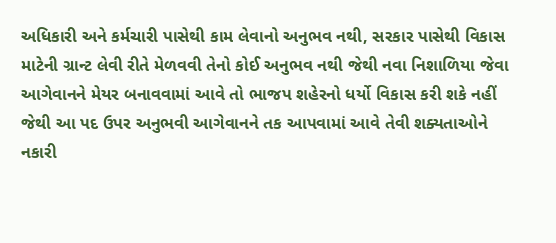અધિકારી અને કર્મચારી પાસેથી કામ લેવાનો અનુભવ નથી, સરકાર પાસેથી વિકાસ માટેની ગ્રાન્ટ લેવી રીતે મેળવવી તેનો કોઈ અનુભવ નથી જેથી નવા નિશાળિયા જેવા આગેવાનને મેયર બનાવવામાં આવે તો ભાજપ શહેરનો ધર્યો વિકાસ કરી શકે નહીં જેથી આ પદ ઉપર અનુભવી આગેવાનને તક આપવામાં આવે તેવી શક્યતાઓને નકારી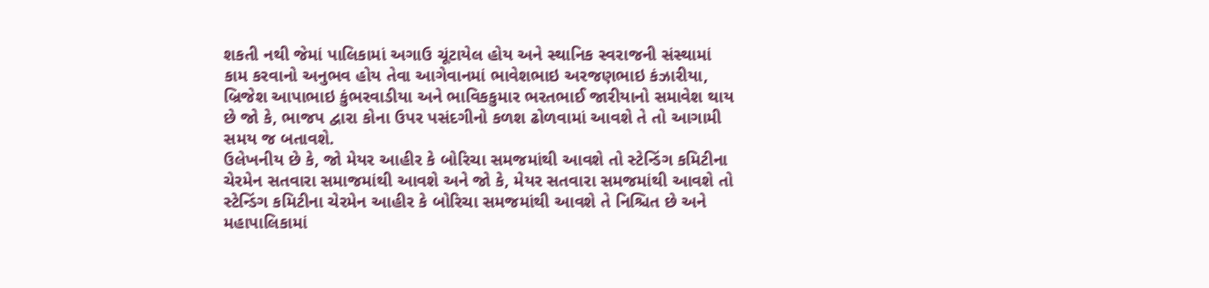શકતી નથી જેમાં પાલિકામાં અગાઉ ચૂંટાયેલ હોય અને સ્થાનિક સ્વરાજની સંસ્થામાં કામ કરવાનો અનુભવ હોય તેવા આગેવાનમાં ભાવેશભાઇ અરજણભાઇ કંઝારીયા, બ્રિજેશ આપાભાઇ કુંભરવાડીયા અને ભાવિકકુમાર ભરતભાઈ જારીયાનો સમાવેશ થાય છે જો કે, ભાજપ દ્વારા કોના ઉપર પસંદગીનો કળશ ઢોળવામાં આવશે તે તો આગામી સમય જ બતાવશે.
ઉલેખનીય છે કે, જો મેયર આહીર કે બોરિચા સમજમાંથી આવશે તો સ્ટેન્ડિંગ કમિટીના ચેરમેન સતવારા સમાજમાંથી આવશે અને જો કે, મેયર સતવારા સમજમાંથી આવશે તો સ્ટેન્ડિંગ કમિટીના ચેરમેન આહીર કે બોરિચા સમજમાંથી આવશે તે નિશ્ચિત છે અને મહાપાલિકામાં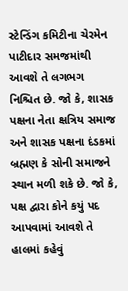સ્ટેન્ડિંગ કમિટીના ચેરમેન પાટીદાર સમજમાંથી આવશે તે લગભગ નિશ્ચિત છે. જો કે, શાસક પક્ષના નેતા ક્ષત્રિય સમાજ અને શાસક પક્ષના દંડકમાં બ્રહ્મણ કે સોની સમાજને સ્થાન મળી શકે છે. જો કે, પક્ષ દ્વારા કોને કયું પદ આપવામાં આવશે તે હાલમાં કહેવું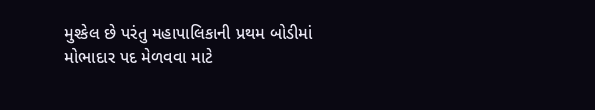મુશ્કેલ છે પરંતુ મહાપાલિકાની પ્રથમ બોડીમાં મોભાદાર પદ મેળવવા માટે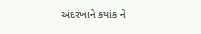અંદરખાને કયાંક ને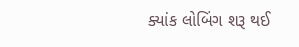ક્યાંક લોબિંગ શરૂ થઈ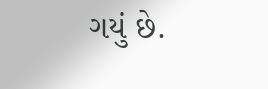ગયું છે.